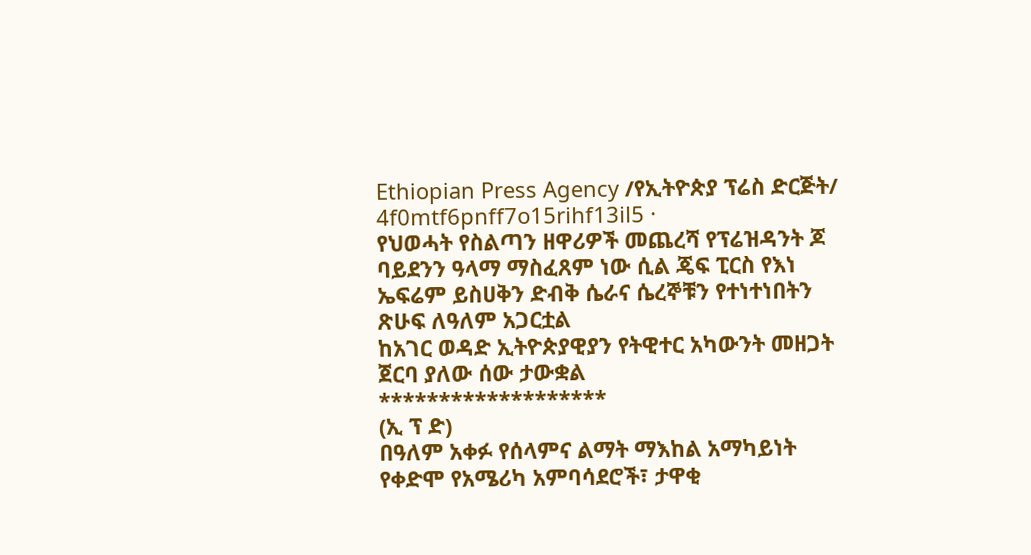Ethiopian Press Agency /የኢትዮጵያ ፕሬስ ድርጅት/
4f0mtf6pnff7o15rihf13il5 ·
የህወሓት የስልጣን ዘዋሪዎች መጨረሻ የፕሬዝዳንት ጆ ባይደንን ዓላማ ማስፈጸም ነው ሲል ጄፍ ፒርስ የእነ ኤፍሬም ይስሀቅን ድብቅ ሴራና ሴረኞቹን የተነተነበትን ጽሁፍ ለዓለም አጋርቷል
ከአገር ወዳድ ኢትዮጵያዊያን የትዊተር አካውንት መዘጋት ጀርባ ያለው ሰው ታውቋል
*******************
(ኢ ፕ ድ)
በዓለም አቀፉ የሰላምና ልማት ማእከል አማካይነት የቀድሞ የአሜሪካ አምባሳደሮች፣ ታዋቂ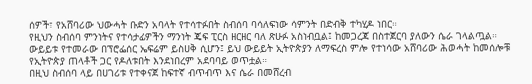ሰዎች፣ የአሸባሪው ህውሓት ቡድን አባላት የተሳተፉበት ስብሰባ ባሳለፍነው ሳምንት በድብቅ ተካሂዶ ነበር።
የዚህን ስብሰባ ምንነትና የተሳታፊዎችን ማንነት ጄፍ ፒርስ ዘርዘር ባለ ጽሁፉ አስነብቧል፤ ከመጋረጃ በስተጀርባ ያለውን ሴራ ገላልጧል።
ውይይቱ የተመራው በፕሮፌሰር ኤፍሬም ይስሀቅ ሲሆን፤ ይህ ውይይት ኢትዮጵያን ለማፍረስ ምሎ የተነሳው አሸባሪው ሕወሓት ከመሰሎቹ የኢትዮጵያ ጠላቶች ጋር የዶለቱበት እንደነበረም አደባባይ ወጥቷል።
በዚህ ስብሰባ ላይ በሀገሪቱ የተቀናጀ ከፍተኛ ብጥብጥ እና ሴራ በመሸረብ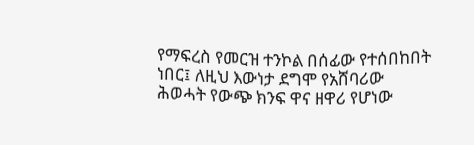የማፍረስ የመርዝ ተንኮል በሰፊው የተሰበከበት ነበር፤ ለዚህ እውነታ ደግሞ የአሸባሪው ሕወሓት የውጭ ክንፍ ዋና ዘዋሪ የሆነው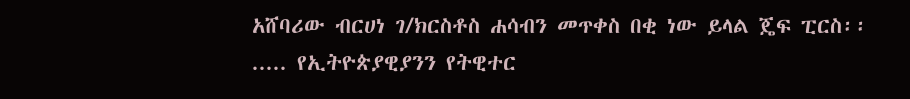አሸባሪው ብርሀነ ገ/ክርስቶስ ሐሳብን መጥቀስ በቂ ነው ይላል ጄፍ ፒርስ፡፡
..... የኢትዮጵያዊያንን የትዊተር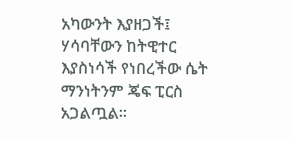አካውንት እያዘጋች፤ ሃሳባቸውን ከትዊተር እያስነሳች የነበረችው ሴት ማንነትንም ጄፍ ፒርስ አጋልጧል።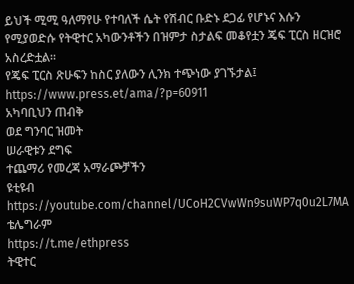ይህች ሚሚ ዓለማየሁ የተባለች ሴት የሽብር ቡድኑ ደጋፊ የሆኑና እሱን የሚያወድሱ የትዊተር አካውንቶችን በዝምታ ስታልፍ መቆየቷን ጄፍ ፒርስ ዘርዝሮ አስረድቷል።
የጄፍ ፒርስ ጽሁፍን ከስር ያለውን ሊንክ ተጭነው ያገኙታል፤
https://www.press.et/ama/?p=60911
አካባቢህን ጠብቅ
ወደ ግንባር ዝመት
ሠራዊቱን ደግፍ
ተጨማሪ የመረጃ አማራጮቻችን
ዩቲዩብ
https://youtube.com/channel/UCoH2CVwWn9suWP7q0u2L7MA
ቴሌግራም
https://t.me/ethpress
ትዊተር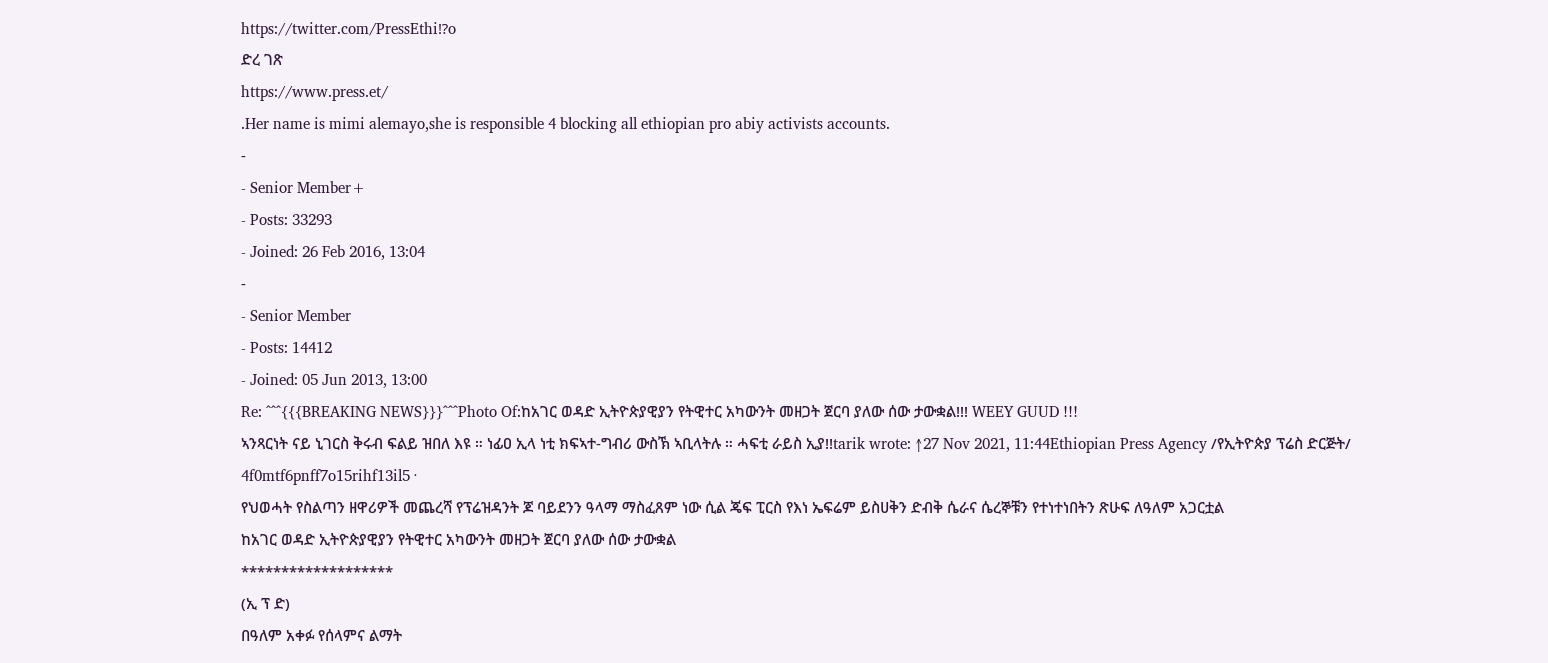https://twitter.com/PressEthi⁉o
ድረ ገጽ
https://www.press.et/
.Her name is mimi alemayo,she is responsible 4 blocking all ethiopian pro abiy activists accounts.
-
- Senior Member+
- Posts: 33293
- Joined: 26 Feb 2016, 13:04
-
- Senior Member
- Posts: 14412
- Joined: 05 Jun 2013, 13:00
Re: ^^^{{{BREAKING NEWS}}}^^^Photo Of:ከአገር ወዳድ ኢትዮጵያዊያን የትዊተር አካውንት መዘጋት ጀርባ ያለው ሰው ታውቋል!!! WEEY GUUD !!!
ኣንጻርነት ናይ ኒገርስ ቅሩብ ፍልይ ዝበለ እዩ ። ነፊዐ ኢላ ነቲ ክፍኣተ-ግብሪ ውስኽ ኣቢላትሉ ። ሓፍቲ ራይስ ኢያ!!tarik wrote: ↑27 Nov 2021, 11:44Ethiopian Press Agency /የኢትዮጵያ ፕሬስ ድርጅት/
4f0mtf6pnff7o15rihf13il5 ·
የህወሓት የስልጣን ዘዋሪዎች መጨረሻ የፕሬዝዳንት ጆ ባይደንን ዓላማ ማስፈጸም ነው ሲል ጄፍ ፒርስ የእነ ኤፍሬም ይስሀቅን ድብቅ ሴራና ሴረኞቹን የተነተነበትን ጽሁፍ ለዓለም አጋርቷል
ከአገር ወዳድ ኢትዮጵያዊያን የትዊተር አካውንት መዘጋት ጀርባ ያለው ሰው ታውቋል
*******************
(ኢ ፕ ድ)
በዓለም አቀፉ የሰላምና ልማት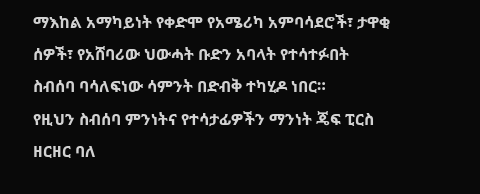ማእከል አማካይነት የቀድሞ የአሜሪካ አምባሳደሮች፣ ታዋቂ ሰዎች፣ የአሸባሪው ህውሓት ቡድን አባላት የተሳተፉበት ስብሰባ ባሳለፍነው ሳምንት በድብቅ ተካሂዶ ነበር።
የዚህን ስብሰባ ምንነትና የተሳታፊዎችን ማንነት ጄፍ ፒርስ ዘርዘር ባለ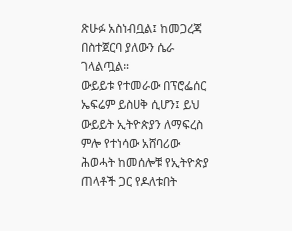ጽሁፉ አስነብቧል፤ ከመጋረጃ በስተጀርባ ያለውን ሴራ ገላልጧል።
ውይይቱ የተመራው በፕሮፌሰር ኤፍሬም ይስሀቅ ሲሆን፤ ይህ ውይይት ኢትዮጵያን ለማፍረስ ምሎ የተነሳው አሸባሪው ሕወሓት ከመሰሎቹ የኢትዮጵያ ጠላቶች ጋር የዶለቱበት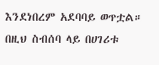እንደነበረም አደባባይ ወጥቷል።
በዚህ ስብሰባ ላይ በሀገሪቱ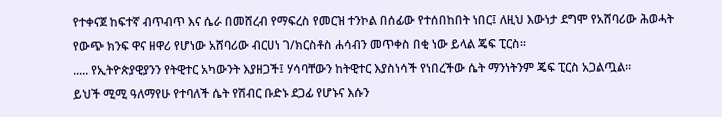የተቀናጀ ከፍተኛ ብጥብጥ እና ሴራ በመሸረብ የማፍረስ የመርዝ ተንኮል በሰፊው የተሰበከበት ነበር፤ ለዚህ እውነታ ደግሞ የአሸባሪው ሕወሓት የውጭ ክንፍ ዋና ዘዋሪ የሆነው አሸባሪው ብርሀነ ገ/ክርስቶስ ሐሳብን መጥቀስ በቂ ነው ይላል ጄፍ ፒርስ፡፡
..... የኢትዮጵያዊያንን የትዊተር አካውንት እያዘጋች፤ ሃሳባቸውን ከትዊተር እያስነሳች የነበረችው ሴት ማንነትንም ጄፍ ፒርስ አጋልጧል።
ይህች ሚሚ ዓለማየሁ የተባለች ሴት የሽብር ቡድኑ ደጋፊ የሆኑና እሱን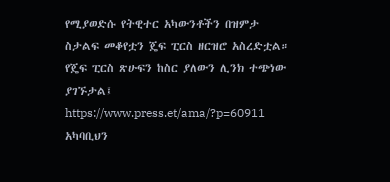የሚያወድሱ የትዊተር አካውንቶችን በዝምታ ስታልፍ መቆየቷን ጄፍ ፒርስ ዘርዝሮ አስረድቷል።
የጄፍ ፒርስ ጽሁፍን ከስር ያለውን ሊንክ ተጭነው ያገኙታል፤
https://www.press.et/ama/?p=60911
አካባቢህን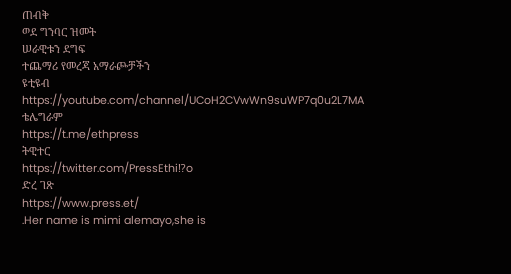ጠብቅ
ወደ ግንባር ዝመት
ሠራዊቱን ደግፍ
ተጨማሪ የመረጃ አማራጮቻችን
ዩቲዩብ
https://youtube.com/channel/UCoH2CVwWn9suWP7q0u2L7MA
ቴሌግራም
https://t.me/ethpress
ትዊተር
https://twitter.com/PressEthi⁉o
ድረ ገጽ
https://www.press.et/
.Her name is mimi alemayo,she is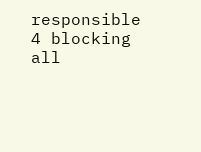responsible 4 blocking all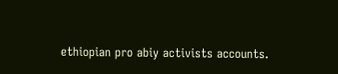ethiopian pro abiy activists accounts.